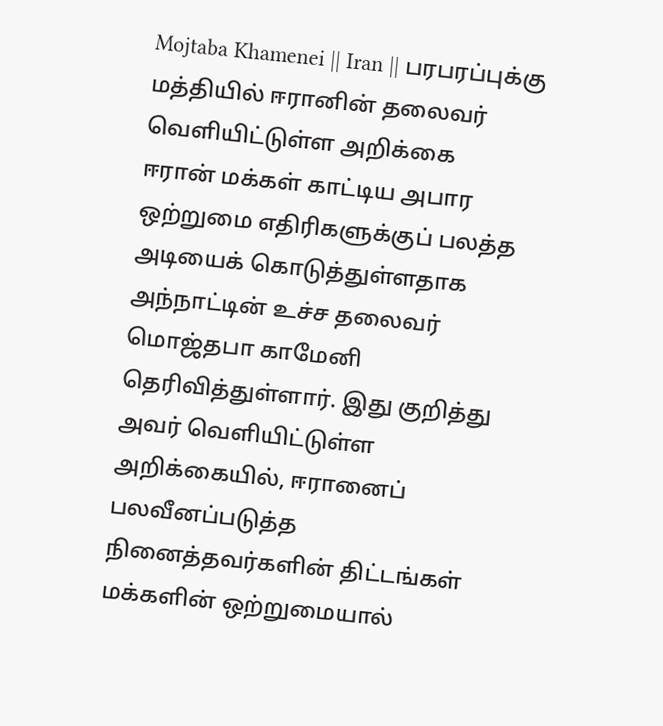Mojtaba Khamenei || Iran || பரபரப்புக்கு மத்தியில் ஈரானின் தலைவர் வெளியிட்டுள்ள அறிக்கை
ஈரான் மக்கள் காட்டிய அபார ஒற்றுமை எதிரிகளுக்குப் பலத்த அடியைக் கொடுத்துள்ளதாக அந்நாட்டின் உச்ச தலைவர் மொஜ்தபா காமேனி தெரிவித்துள்ளார். இது குறித்து அவர் வெளியிட்டுள்ள அறிக்கையில், ஈரானைப் பலவீனப்படுத்த நினைத்தவர்களின் திட்டங்கள் மக்களின் ஒற்றுமையால்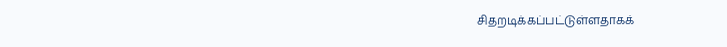சிதறடிக்கப்பட்டுள்ளதாகக்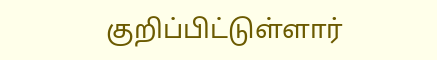குறிப்பிட்டுள்ளார்